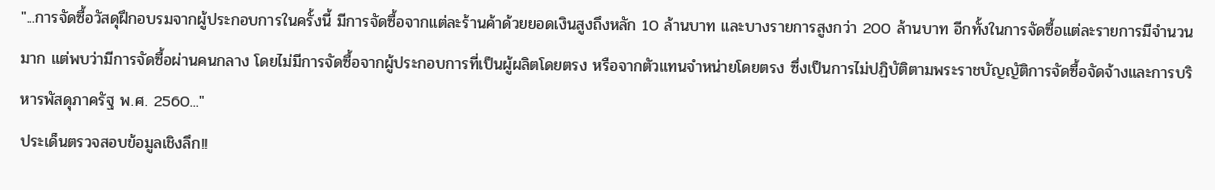"...การจัดซื้อวัสดุฝึกอบรมจากผู้ประกอบการในครั้งนี้ มีการจัดซื้อจากแต่ละร้านค้าด้วยยอดเงินสูงถึงหลัก 10 ล้านบาท และบางรายการสูงกว่า 200 ล้านบาท อีกทั้งในการจัดซื้อแต่ละรายการมีจำนวนมาก แต่พบว่ามีการจัดซื้อผ่านคนกลาง โดยไม่มีการจัดซื้อจากผู้ประกอบการที่เป็นผู้ผลิตโดยตรง หรือจากตัวแทนจำหน่ายโดยตรง ซึ่งเป็นการไม่ปฏิบัติตามพระราชบัญญัติการจัดซื้อจัดจ้างและการบริหารพัสดุภาครัฐ พ.ศ. 2560..."
ประเด็นตรวจสอบข้อมูลเชิงลึก!!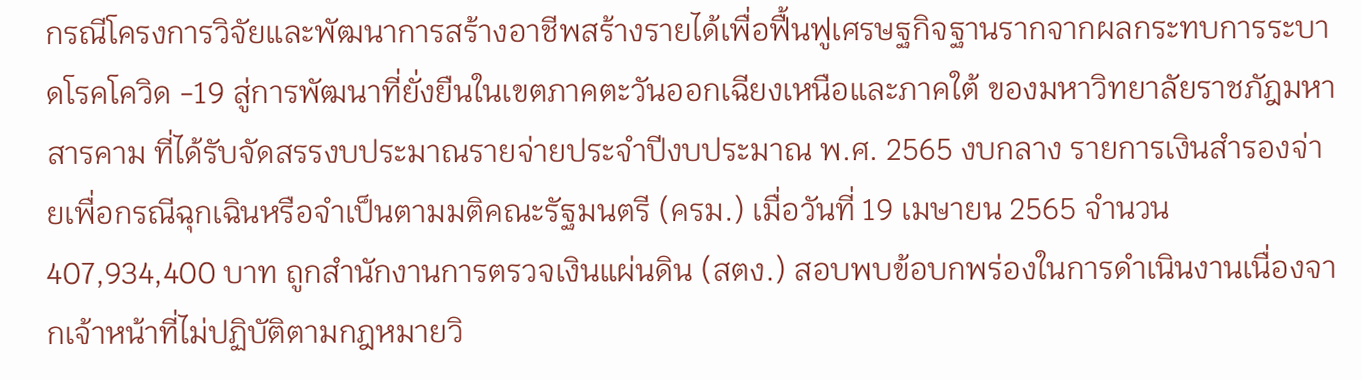กรณีโครงการวิจัยและพัฒนาการสร้างอาชีพสร้างรายได้เพื่อฟื้นฟูเศรษฐกิจฐานรากจากผลกระทบการระบาดโรคโควิด -19 สู่การพัฒนาที่ยั่งยืนในเขตภาคตะวันออกเฉียงเหนือและภาคใต้ ของมหาวิทยาลัยราชภัฎมหาสารคาม ที่ได้รับจัดสรรงบประมาณรายจ่ายประจำปีงบประมาณ พ.ศ. 2565 งบกลาง รายการเงินสำรองจ่ายเพื่อกรณีฉุกเฉินหรือจำเป็นตามมติคณะรัฐมนตรี (ครม.) เมื่อวันที่ 19 เมษายน 2565 จำนวน 407,934,400 บาท ถูกสำนักงานการตรวจเงินแผ่นดิน (สตง.) สอบพบข้อบกพร่องในการดำเนินงานเนื่องจากเจ้าหน้าที่ไม่ปฏิบัติตามกฎหมายวิ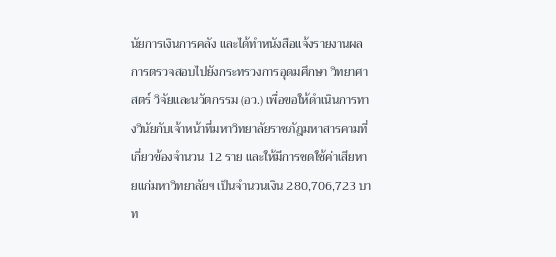นัยการเงินการคลัง และได้ทำหนังสือแจ้งรายงานผลการตรวจสอบไปยังกระทรวงการอุดมศึกษา วิทยาศาสตร์ วิจัยและนวัตกรรม (อว.) เพื่อขอให้ดำเนินการทางวินัยกับเจ้าหน้าที่มหาวิทยาลัยราชภัฎมหาสารคามที่เกี่ยวข้องจำนวน 12 ราย และให้มีการชดใช้ค่าเสียหายแก่มหาวิทยาลัยฯ เป็นจำนวนเงิน 280,706,723 บาท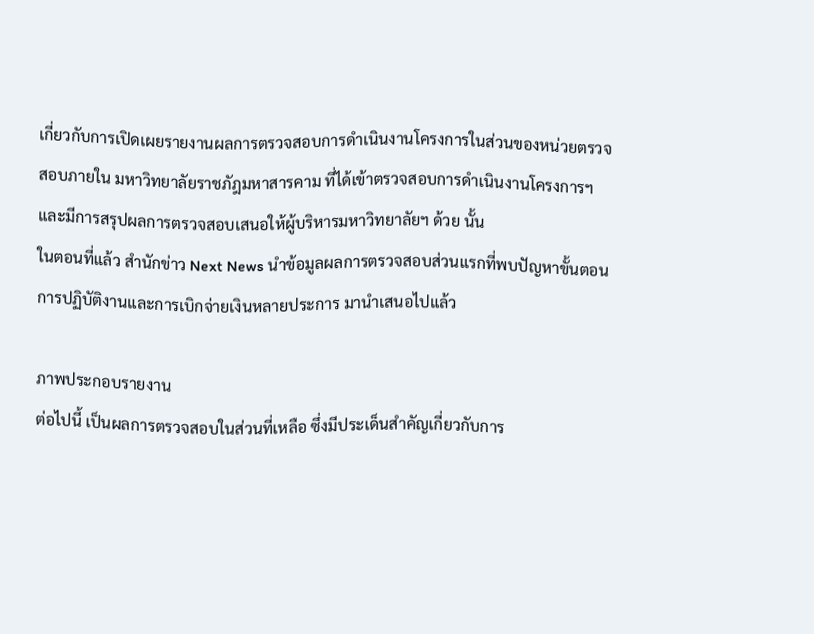เกี่ยวกับการเปิดเผยรายงานผลการตรวจสอบการดำเนินงานโครงการในส่วนของหน่วยตรวจสอบภายใน มหาวิทยาลัยราชภัฎมหาสารคาม ที่ได้เข้าตรวจสอบการดำเนินงานโครงการฯ และมีการสรุปผลการตรวจสอบเสนอให้ผู้บริหารมหาวิทยาลัยฯ ด้วย นั้น
ในตอนที่แล้ว สำนักข่าว Next News นำข้อมูลผลการตรวจสอบส่วนแรกที่พบปัญหาขั้นตอนการปฏิบัติงานและการเบิกจ่ายเงินหลายประการ มานำเสนอไปแล้ว

ภาพประกอบรายงาน
ต่อไปนี้ เป็นผลการตรวจสอบในส่วนที่เหลือ ซึ่งมีประเด็นสำคัญเกี่ยวกับการ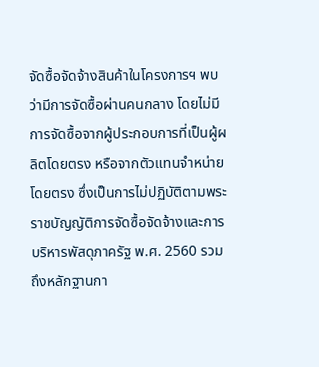จัดซื้อจัดจ้างสินค้าในโครงการฯ พบว่ามีการจัดซื้อผ่านคนกลาง โดยไม่มีการจัดซื้อจากผู้ประกอบการที่เป็นผู้ผลิตโดยตรง หรือจากตัวแทนจำหน่ายโดยตรง ซึ่งเป็นการไม่ปฏิบัติตามพระราชบัญญัติการจัดซื้อจัดจ้างและการบริหารพัสดุภาครัฐ พ.ศ. 2560 รวมถึงหลักฐานกา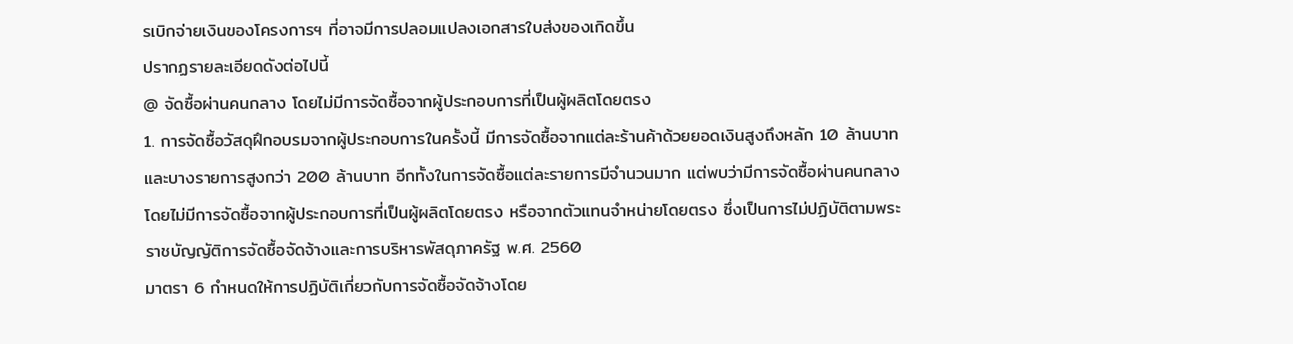รเบิกจ่ายเงินของโครงการฯ ที่อาจมีการปลอมแปลงเอกสารใบส่งของเกิดขึ้น
ปรากฏรายละเอียดดังต่อไปนี้
@ จัดซื้อผ่านคนกลาง โดยไม่มีการจัดซื้อจากผู้ประกอบการที่เป็นผู้ผลิตโดยตรง
1. การจัดซื้อวัสดุฝึกอบรมจากผู้ประกอบการในครั้งนี้ มีการจัดซื้อจากแต่ละร้านค้าด้วยยอดเงินสูงถึงหลัก 10 ล้านบาท และบางรายการสูงกว่า 200 ล้านบาท อีกทั้งในการจัดซื้อแต่ละรายการมีจำนวนมาก แต่พบว่ามีการจัดซื้อผ่านคนกลาง โดยไม่มีการจัดซื้อจากผู้ประกอบการที่เป็นผู้ผลิตโดยตรง หรือจากตัวแทนจำหน่ายโดยตรง ซึ่งเป็นการไม่ปฏิบัติตามพระราชบัญญัติการจัดซื้อจัดจ้างและการบริหารพัสดุภาครัฐ พ.ศ. 2560
มาตรา 6 กำหนดให้การปฏิบัติเกี่ยวกับการจัดซื้อจัดจ้างโดย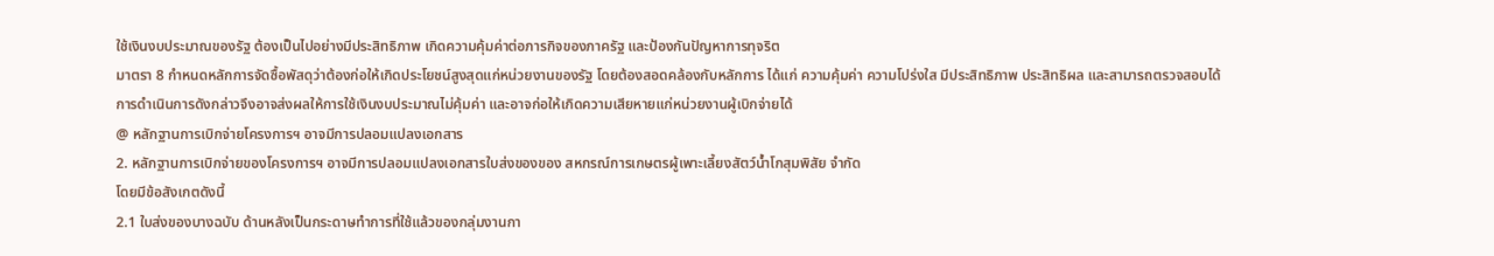ใช้เงินงบประมาณของรัฐ ต้องเป็นไปอย่างมีประสิทธิภาพ เกิดความคุ้มค่าต่อภารกิจของภาครัฐ และป้องกันปัญหาการทุจริต
มาตรา 8 กำหนดหลักการจัดซื้อพัสดุว่าต้องก่อให้เกิดประโยชน์สูงสุดแก่หน่วยงานของรัฐ โดยต้องสอดคล้องกับหลักการ ได้แก่ ความคุ้มค่า ความโปร่งใส มีประสิทธิภาพ ประสิทธิผล และสามารถตรวจสอบได้
การดำเนินการดังกล่าวจึงอาจส่งผลให้การใช้เงินงบประมาณไม่คุ้มค่า และอาจก่อให้เกิดความเสียหายแก่หน่วยงานผู้เบิกจ่ายได้
@ หลักฐานการเบิกจ่ายโครงการฯ อาจมีการปลอมแปลงเอกสาร
2. หลักฐานการเบิกจ่ายของโครงการฯ อาจมีการปลอมแปลงเอกสารใบส่งของของ สหกรณ์การเกษตรผู้เพาะเลี้ยงสัตว์น้ำโกสุมพิสัย จำกัด
โดยมีข้อสังเกตดังนี้
2.1 ใบส่งของบางฉบับ ด้านหลังเป็นกระดาษทำการที่ใช้แล้วของกลุ่มงานกา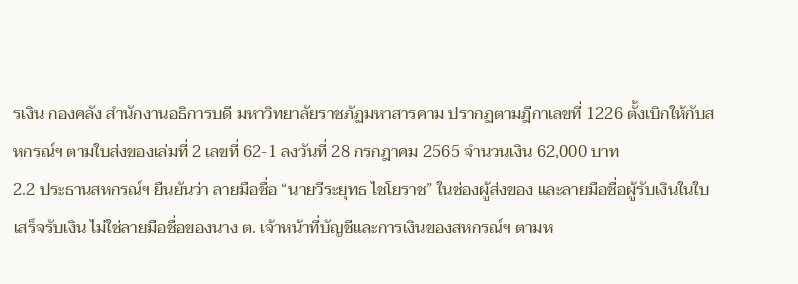รเงิน กองคลัง สำนักงานอธิการบดี มหาวิทยาลัยราชภัฏมหาสารคาม ปรากฏตามฎีกาเลขที่ 1226 ตั้งเบิกให้กับสหกรณ์ฯ ตามใบส่งของเล่มที่ 2 เลขที่ 62-1 ลงวันที่ 28 กรกฎาคม 2565 จำนวนเงิน 62,000 บาท
2.2 ประธานสหกรณ์ฯ ยืนยันว่า ลายมือชื่อ “นายวีระยุทธ ไชโยราช” ในช่องผู้ส่งของ และลายมือชื่อผู้รับเงินในใบเสร็จรับเงิน ไม่ใช่ลายมือชื่อของนาง ต. เจ้าหน้าที่บัญชีและการเงินของสหกรณ์ฯ ตามห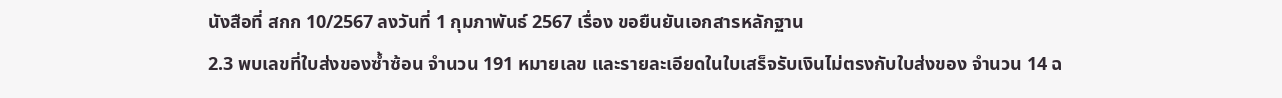นังสือที่ สกก 10/2567 ลงวันที่ 1 กุมภาพันธ์ 2567 เรื่อง ขอยืนยันเอกสารหลักฐาน
2.3 พบเลขที่ใบส่งของซ้ำซ้อน จำนวน 191 หมายเลข และรายละเอียดในใบเสร็จรับเงินไม่ตรงกับใบส่งของ จำนวน 14 ฉ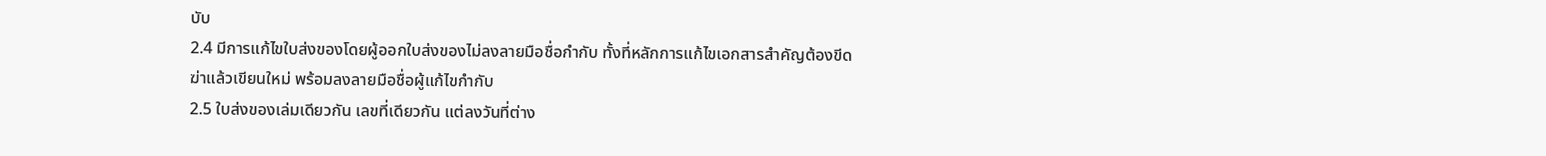บับ
2.4 มีการแก้ไขใบส่งของโดยผู้ออกใบส่งของไม่ลงลายมือชื่อกำกับ ทั้งที่หลักการแก้ไขเอกสารสำคัญต้องขีดฆ่าแล้วเขียนใหม่ พร้อมลงลายมือชื่อผู้แก้ไขกำกับ
2.5 ใบส่งของเล่มเดียวกัน เลขที่เดียวกัน แต่ลงวันที่ต่าง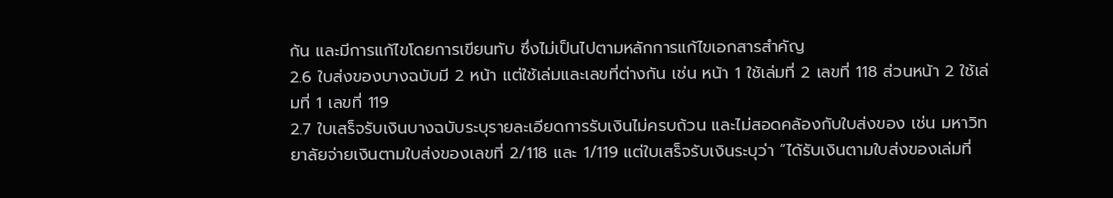กัน และมีการแก้ไขโดยการเขียนทับ ซึ่งไม่เป็นไปตามหลักการแก้ไขเอกสารสำคัญ
2.6 ใบส่งของบางฉบับมี 2 หน้า แต่ใช้เล่มและเลขที่ต่างกัน เช่น หน้า 1 ใช้เล่มที่ 2 เลขที่ 118 ส่วนหน้า 2 ใช้เล่มที่ 1 เลขที่ 119
2.7 ใบเสร็จรับเงินบางฉบับระบุรายละเอียดการรับเงินไม่ครบถ้วน และไม่สอดคล้องกับใบส่งของ เช่น มหาวิทยาลัยจ่ายเงินตามใบส่งของเลขที่ 2/118 และ 1/119 แต่ใบเสร็จรับเงินระบุว่า “ได้รับเงินตามใบส่งของเล่มที่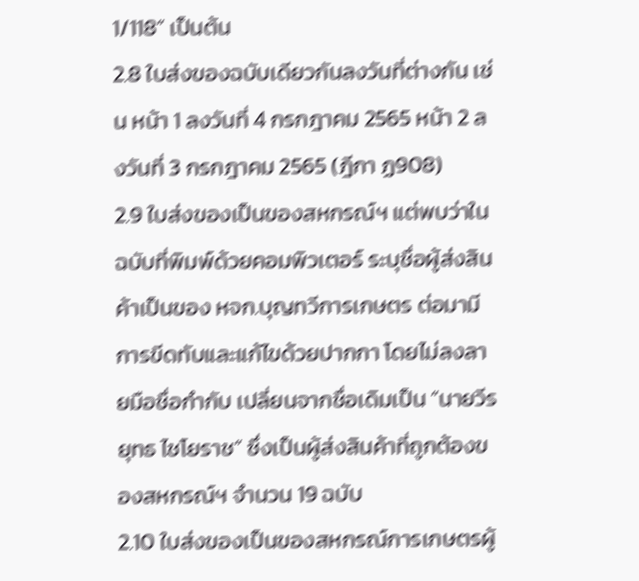1/118” เป็นต้น
2.8 ใบส่งของฉบับเดียวกันลงวันที่ต่างกัน เช่น หน้า 1 ลงวันที่ 4 กรกฎาคม 2565 หน้า 2 ลงวันที่ 3 กรกฎาคม 2565 (ฎีกา ฏ908)
2.9 ใบส่งของเป็นของสหกรณ์ฯ แต่พบว่าในฉบับที่พิมพ์ด้วยคอมพิวเตอร์ ระบุชื่อผู้ส่งสินค้าเป็นของ หจก.บุญทวีการเกษตร ต่อมามีการขีดทับและแก้ไขด้วยปากกา โดยไม่ลงลายมือชื่อกำกับ เปลี่ยนจากชื่อเดิมเป็น “นายวีรยุทธ ไชโยราช” ซึ่งเป็นผู้ส่งสินค้าที่ถูกต้องของสหกรณ์ฯ จำนวน 19 ฉบับ
2.10 ใบส่งของเป็นของสหกรณ์การเกษตรผู้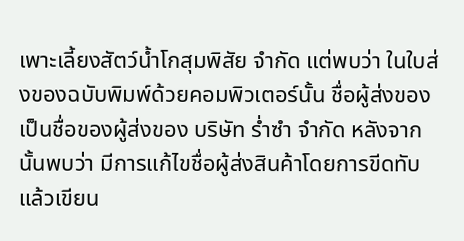เพาะเลี้ยงสัตว์น้ำโกสุมพิสัย จำกัด แต่พบว่า ในใบส่งของฉบับพิมพ์ด้วยคอมพิวเตอร์นั้น ชื่อผู้ส่งของเป็นชื่อของผู้ส่งของ บริษัท ร่ำซำ จำกัด หลังจากนั้นพบว่า มีการแก้ไขชื่อผู้ส่งสินค้าโดยการขีดทับแล้วเขียน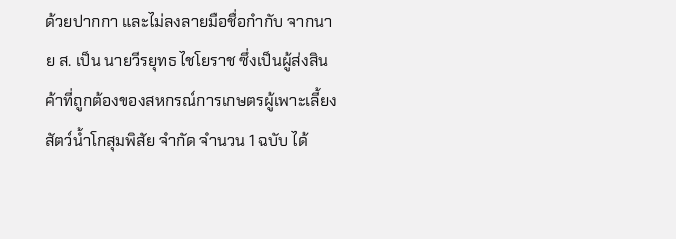ด้วยปากกา และไม่ลงลายมือชื่อกำกับ จากนาย ส. เป็น นายวีรยุทธ ไชโยราช ซึ่งเป็นผู้ส่งสินค้าที่ถูกต้องของสหกรณ์การเกษตรผู้เพาะเลี้ยงสัตว์น้ำโกสุมพิสัย จำกัด จำนวน 1 ฉบับ ได้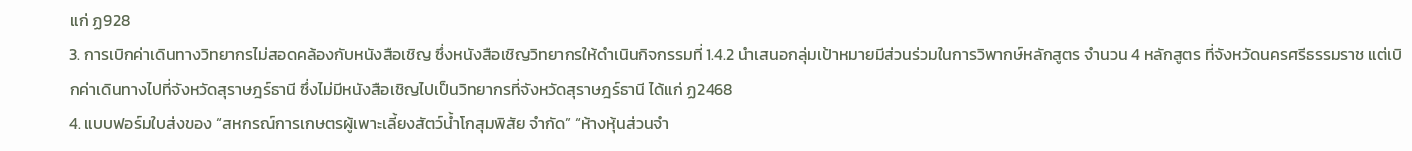แก่ ฏ928
3. การเบิกค่าเดินทางวิทยากรไม่สอดคล้องกับหนังสือเชิญ ซึ่งหนังสือเชิญวิทยากรให้ดำเนินกิจกรรมที่ 1.4.2 นำเสนอกลุ่มเป้าหมายมีส่วนร่วมในการวิพากษ์หลักสูตร จำนวน 4 หลักสูตร ที่จังหวัดนครศรีธรรมราช แต่เบิกค่าเดินทางไปที่จังหวัดสุราษฎร์ธานี ซึ่งไม่มีหนังสือเชิญไปเป็นวิทยากรที่จังหวัดสุราษฎร์ธานี ได้แก่ ฏ2468
4. แบบฟอร์มใบส่งของ “สหกรณ์การเกษตรผู้เพาะเลี้ยงสัตว์น้ำโกสุมพิสัย จำกัด” “ห้างหุ้นส่วนจำ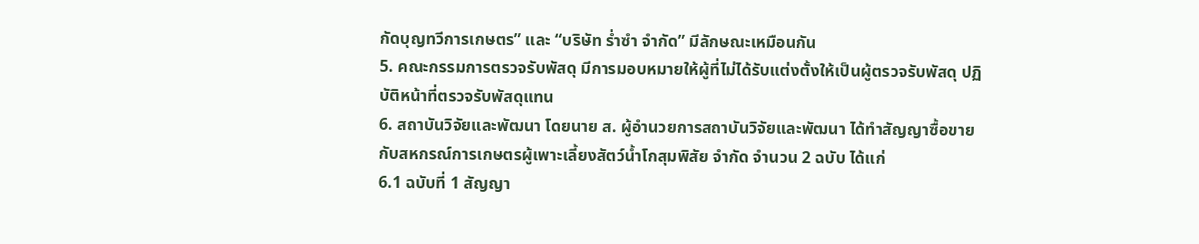กัดบุญทวีการเกษตร” และ “บริษัท ร่ำซำ จำกัด” มีลักษณะเหมือนกัน
5. คณะกรรมการตรวจรับพัสดุ มีการมอบหมายให้ผู้ที่ไม่ได้รับแต่งตั้งให้เป็นผู้ตรวจรับพัสดุ ปฏิบัติหน้าที่ตรวจรับพัสดุแทน
6. สถาบันวิจัยและพัฒนา โดยนาย ส. ผู้อำนวยการสถาบันวิจัยและพัฒนา ได้ทำสัญญาซื้อขายกับสหกรณ์การเกษตรผู้เพาะเลี้ยงสัตว์น้ำโกสุมพิสัย จำกัด จำนวน 2 ฉบับ ได้แก่
6.1 ฉบับที่ 1 สัญญา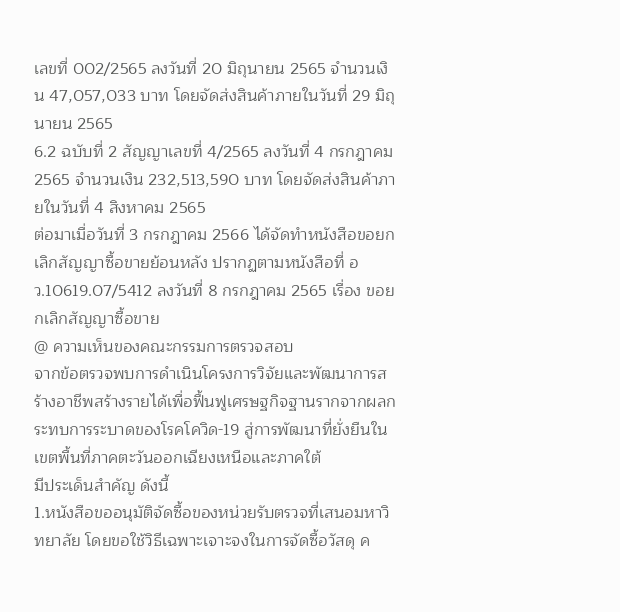เลขที่ 002/2565 ลงวันที่ 20 มิถุนายน 2565 จำนวนเงิน 47,057,033 บาท โดยจัดส่งสินค้าภายในวันที่ 29 มิถุนายน 2565
6.2 ฉบับที่ 2 สัญญาเลขที่ 4/2565 ลงวันที่ 4 กรกฎาคม 2565 จำนวนเงิน 232,513,590 บาท โดยจัดส่งสินค้าภายในวันที่ 4 สิงหาคม 2565
ต่อมาเมื่อวันที่ 3 กรกฎาคม 2566 ได้จัดทำหนังสือขอยกเลิกสัญญาซื้อขายย้อนหลัง ปรากฏตามหนังสือที่ อว.10619.07/5412 ลงวันที่ 8 กรกฎาคม 2565 เรื่อง ขอยกเลิกสัญญาซื้อขาย
@ ความเห็นของคณะกรรมการตรวจสอบ
จากข้อตรวจพบการดำเนินโครงการวิจัยและพัฒนาการสร้างอาชีพสร้างรายได้เพื่อฟื้นฟูเศรษฐกิจฐานรากจากผลกระทบการระบาดของโรคโควิด-19 สู่การพัฒนาที่ยั่งยืนในเขตพื้นที่ภาคตะวันออกเฉียงเหนือและภาคใต้
มีประเด็นสำคัญ ดังนี้
1.หนังสือขออนุมัติจัดซื้อของหน่วยรับตรวจที่เสนอมหาวิทยาลัย โดยขอใช้วิธีเฉพาะเจาะจงในการจัดซื้อวัสดุ ค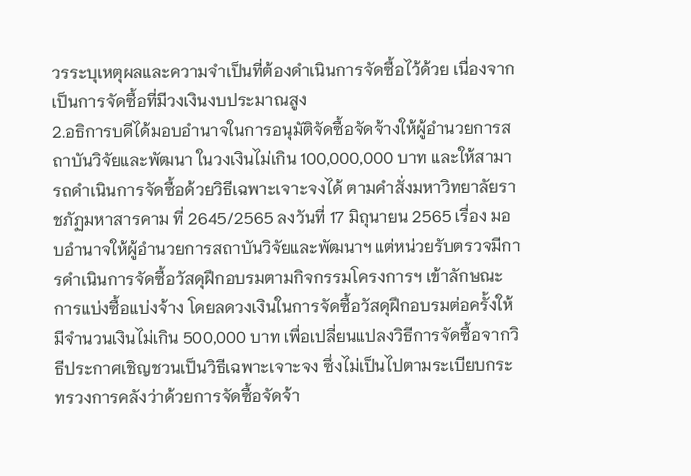วรระบุเหตุผลและความจำเป็นที่ต้องดำเนินการจัดซื้อไว้ด้วย เนื่องจากเป็นการจัดซื้อที่มีวงเงินงบประมาณสูง
2.อธิการบดีได้มอบอำนาจในการอนุมัติจัดซื้อจัดจ้างให้ผู้อำนวยการสถาบันวิจัยและพัฒนา ในวงเงินไม่เกิน 100,000,000 บาท และให้สามารถดำเนินการจัดซื้อด้วยวิธีเฉพาะเจาะจงได้ ตามคำสั่งมหาวิทยาลัยราชภัฏมหาสารคาม ที่ 2645/2565 ลงวันที่ 17 มิถุนายน 2565 เรื่อง มอบอำนาจให้ผู้อำนวยการสถาบันวิจัยและพัฒนาฯ แต่หน่วยรับตรวจมีการดำเนินการจัดซื้อวัสดุฝึกอบรมตามกิจกรรมโครงการฯ เข้าลักษณะการแบ่งซื้อแบ่งจ้าง โดยลดวงเงินในการจัดซื้อวัสดุฝึกอบรมต่อครั้งให้มีจำนวนเงินไม่เกิน 500,000 บาท เพื่อเปลี่ยนแปลงวิธีการจัดซื้อจากวิธีประกาศเชิญชวนเป็นวิธีเฉพาะเจาะจง ซึ่งไม่เป็นไปตามระเบียบกระทรวงการคลังว่าด้วยการจัดซื้อจัดจ้า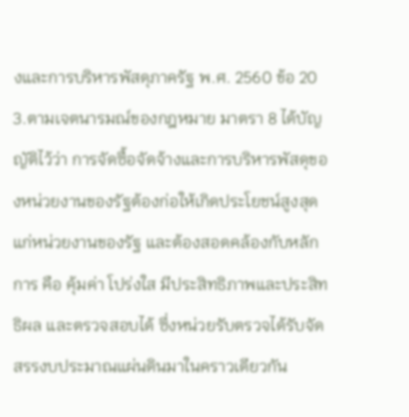งและการบริหารพัสดุภาครัฐ พ.ศ. 2560 ข้อ 20
3.ตามเจตนารมณ์ของกฎหมาย มาตรา 8 ได้บัญญัติไว้ว่า การจัดซื้อจัดจ้างและการบริหารพัสดุของหน่วยงานของรัฐต้องก่อให้เกิดประโยชน์สูงสุดแก่หน่วยงานของรัฐ และต้องสอดคล้องกับหลักการ คือ คุ้มค่า โปร่งใส มีประสิทธิภาพและประสิทธิผล และตรวจสอบได้ ซึ่งหน่วยรับตรวจได้รับจัดสรรงบประมาณแผ่นดินมาในคราวเดียวกัน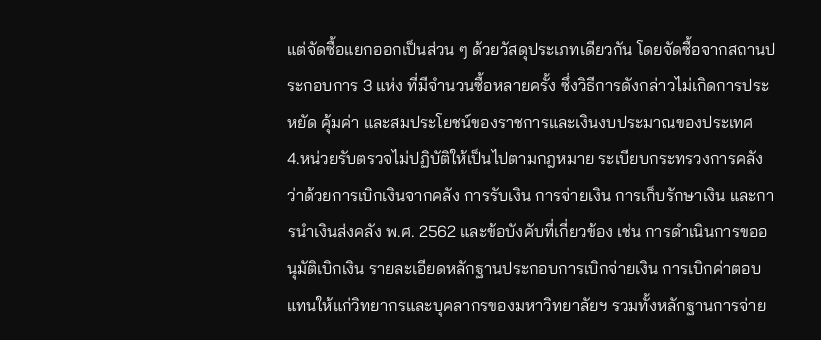แต่จัดซื้อแยกออกเป็นส่วน ๆ ด้วยวัสดุประเภทเดียวกัน โดยจัดซื้อจากสถานประกอบการ 3 แห่ง ที่มีจำนวนซื้อหลายครั้ง ซึ่งวิธีการดังกล่าวไม่เกิดการประหยัด คุ้มค่า และสมประโยชน์ของราชการและเงินงบประมาณของประเทศ
4.หน่วยรับตรวจไม่ปฏิบัติให้เป็นไปตามกฎหมาย ระเบียบกระทรวงการคลังว่าด้วยการเบิกเงินจากคลัง การรับเงิน การจ่ายเงิน การเก็บรักษาเงิน และการนำเงินส่งคลัง พ.ศ. 2562 และข้อบังคับที่เกี่ยวข้อง เช่น การดำเนินการขออนุมัติเบิกเงิน รายละเอียดหลักฐานประกอบการเบิกจ่ายเงิน การเบิกค่าตอบแทนให้แก่วิทยากรและบุคลากรของมหาวิทยาลัยฯ รวมทั้งหลักฐานการจ่าย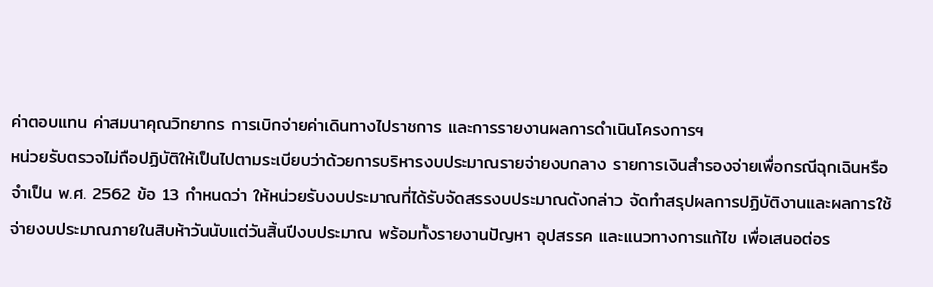ค่าตอบแทน ค่าสมนาคุณวิทยากร การเบิกจ่ายค่าเดินทางไปราชการ และการรายงานผลการดำเนินโครงการฯ
หน่วยรับตรวจไม่ถือปฏิบัติให้เป็นไปตามระเบียบว่าด้วยการบริหารงบประมาณรายจ่ายงบกลาง รายการเงินสำรองจ่ายเพื่อกรณีฉุกเฉินหรือจำเป็น พ.ศ. 2562 ข้อ 13 กำหนดว่า ให้หน่วยรับงบประมาณที่ได้รับจัดสรรงบประมาณดังกล่าว จัดทำสรุปผลการปฏิบัติงานและผลการใช้จ่ายงบประมาณภายในสิบห้าวันนับแต่วันสิ้นปีงบประมาณ พร้อมทั้งรายงานปัญหา อุปสรรค และแนวทางการแก้ไข เพื่อเสนอต่อร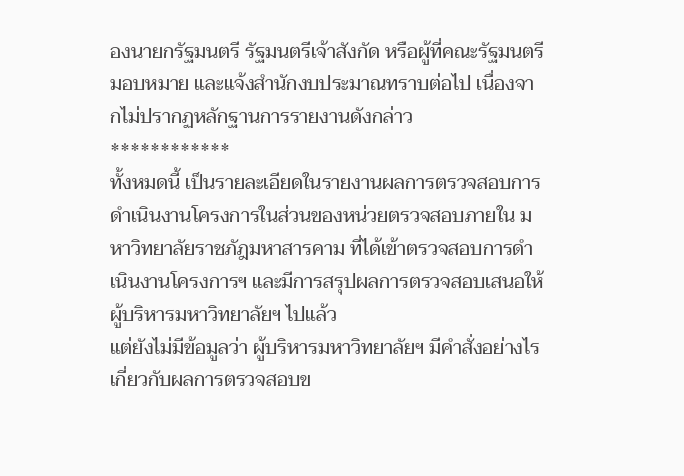องนายกรัฐมนตรี รัฐมนตรีเจ้าสังกัด หรือผู้ที่คณะรัฐมนตรีมอบหมาย และแจ้งสำนักงบประมาณทราบต่อไป เนื่องจากไม่ปรากฏหลักฐานการรายงานดังกล่าว
************
ทั้งหมดนี้ เป็นรายละเอียดในรายงานผลการตรวจสอบการดำเนินงานโครงการในส่วนของหน่วยตรวจสอบภายใน มหาวิทยาลัยราชภัฎมหาสารคาม ที่ได้เข้าตรวจสอบการดำเนินงานโครงการฯ และมีการสรุปผลการตรวจสอบเสนอให้ผู้บริหารมหาวิทยาลัยฯ ไปแล้ว
แต่ยังไม่มีข้อมูลว่า ผู้บริหารมหาวิทยาลัยฯ มีคำสั่งอย่างไร เกี่ยวกับผลการตรวจสอบข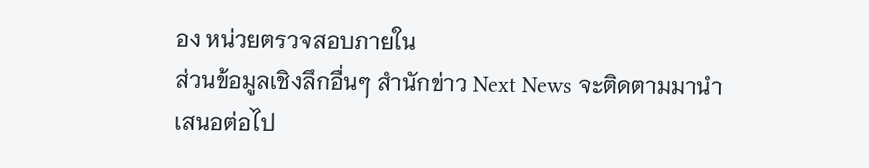อง หน่วยตรวจสอบภายใน
ส่วนข้อมูลเชิงลึกอื่นๆ สำนักข่าว Next News จะติดตามมานำเสนอต่อไป